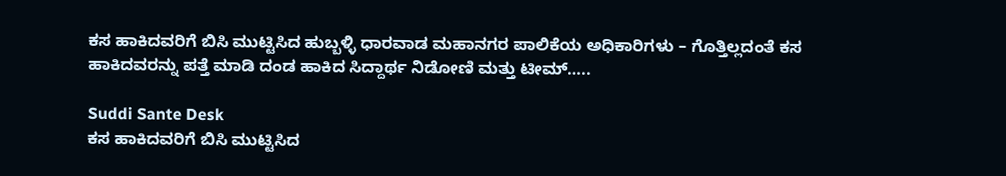ಕಸ ಹಾಕಿದವರಿಗೆ ಬಿಸಿ ಮುಟ್ಟಿಸಿದ ಹುಬ್ಬಳ್ಳಿ ಧಾರವಾಡ ಮಹಾನಗರ ಪಾಲಿಕೆಯ ಅಧಿಕಾರಿಗಳು – ಗೊತ್ತಿಲ್ಲದಂತೆ ಕಸ ಹಾಕಿದವರನ್ನು ಪತ್ತೆ ಮಾಡಿ ದಂಡ ಹಾಕಿದ ಸಿದ್ದಾರ್ಥ ನಿಡೋಣಿ ಮತ್ತು ಟೀಮ್…..

Suddi Sante Desk
ಕಸ ಹಾಕಿದವರಿಗೆ ಬಿಸಿ ಮುಟ್ಟಿಸಿದ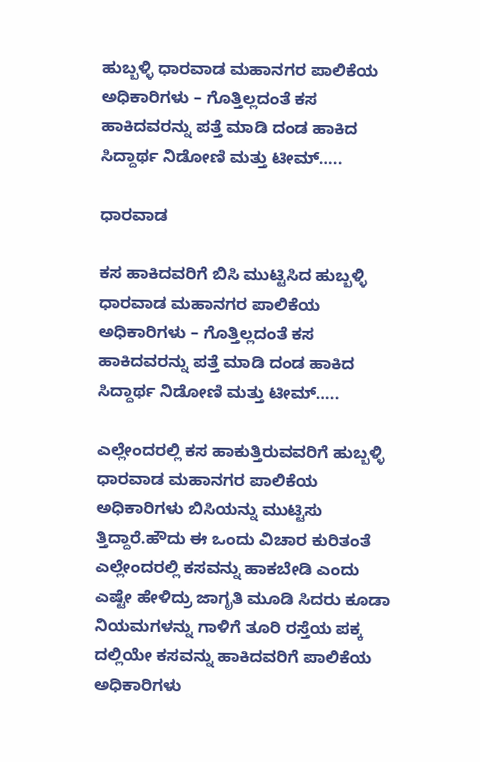ಹುಬ್ಬಳ್ಳಿ ಧಾರವಾಡ ಮಹಾನಗರ ಪಾಲಿಕೆಯ ಅಧಿಕಾರಿಗಳು – ಗೊತ್ತಿಲ್ಲದಂತೆ ಕಸ ಹಾಕಿದವರನ್ನು ಪತ್ತೆ ಮಾಡಿ ದಂಡ ಹಾಕಿದ ಸಿದ್ದಾರ್ಥ ನಿಡೋಣಿ ಮತ್ತು ಟೀಮ್…..

ಧಾರವಾಡ

ಕಸ ಹಾಕಿದವರಿಗೆ ಬಿಸಿ ಮುಟ್ಟಿಸಿದ ಹುಬ್ಬಳ್ಳಿ ಧಾರವಾಡ ಮಹಾನಗರ ಪಾಲಿಕೆಯ ಅಧಿಕಾರಿಗಳು – ಗೊತ್ತಿಲ್ಲದಂತೆ ಕಸ ಹಾಕಿದವರನ್ನು ಪತ್ತೆ ಮಾಡಿ ದಂಡ ಹಾಕಿದ ಸಿದ್ದಾರ್ಥ ನಿಡೋಣಿ ಮತ್ತು ಟೀಮ್…..

ಎಲ್ಲೇಂದರಲ್ಲಿ ಕಸ ಹಾಕುತ್ತಿರುವವರಿಗೆ ಹುಬ್ಬಳ್ಳಿ ಧಾರವಾಡ ಮಹಾನಗರ ಪಾಲಿಕೆಯ ಅಧಿಕಾರಿಗಳು ಬಿಸಿಯನ್ನು ಮುಟ್ಟಿಸು ತ್ತಿದ್ದಾರೆ.ಹೌದು ಈ ಒಂದು ವಿಚಾರ ಕುರಿತಂತೆ ಎಲ್ಲೇಂದರಲ್ಲಿ ಕಸವನ್ನು ಹಾಕಬೇಡಿ ಎಂದು ಎಷ್ಟೇ ಹೇಳಿದ್ರು ಜಾಗೃತಿ ಮೂಡಿ ಸಿದರು ಕೂಡಾ ನಿಯಮಗಳನ್ನು ಗಾಳಿಗೆ ತೂರಿ ರಸ್ತೆಯ ಪಕ್ಕ ದಲ್ಲಿಯೇ ಕಸವನ್ನು ಹಾಕಿದವರಿಗೆ ಪಾಲಿಕೆಯ ಅಧಿಕಾರಿಗಳು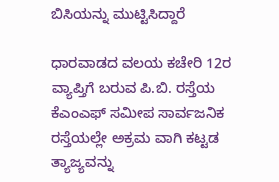ಬಿಸಿಯನ್ನು ಮುಟ್ಟಿಸಿದ್ದಾರೆ

ಧಾರವಾಡದ ವಲಯ ಕಚೇರಿ 12ರ ವ್ಯಾಪ್ತಿಗೆ ಬರುವ ಪಿ.ಬಿ. ರಸ್ತೆಯ ಕೆಎಂಎಫ್ ಸಮೀಪ ಸಾರ್ವಜನಿಕ ರಸ್ತೆಯಲ್ಲೇ ಅಕ್ರಮ ವಾಗಿ ಕಟ್ಟಡ ತ್ಯಾಜ್ಯವನ್ನು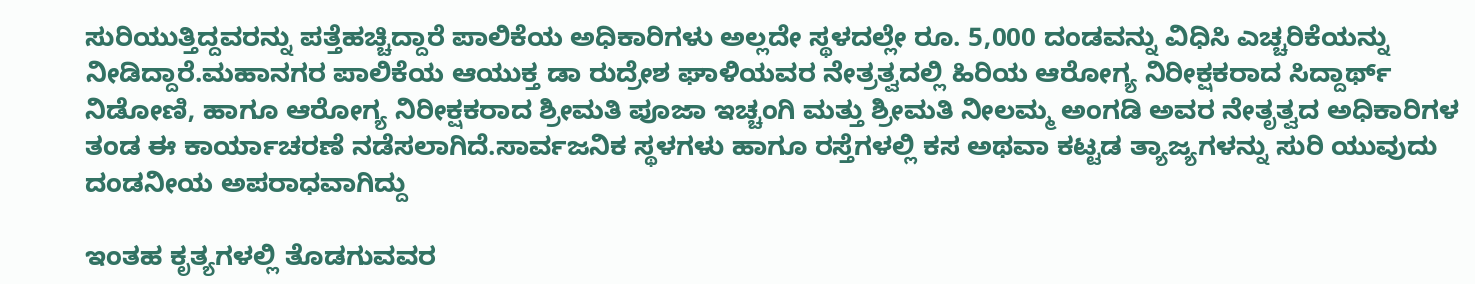ಸುರಿಯುತ್ತಿದ್ದವರನ್ನು ಪತ್ತೆಹಚ್ಚಿದ್ದಾರೆ ಪಾಲಿಕೆಯ ಅಧಿಕಾರಿಗಳು ಅಲ್ಲದೇ ಸ್ಥಳದಲ್ಲೇ ರೂ. 5,000 ದಂಡವನ್ನು ವಿಧಿಸಿ ಎಚ್ಚರಿಕೆಯನ್ನು ನೀಡಿದ್ದಾರೆ.ಮಹಾನಗರ ಪಾಲಿಕೆಯ ಆಯುಕ್ತ ಡಾ ರುದ್ರೇಶ ಘಾಳಿಯವರ ನೇತ್ರತ್ವದಲ್ಲಿ ಹಿರಿಯ ಆರೋಗ್ಯ ನಿರೀಕ್ಷಕರಾದ ಸಿದ್ದಾರ್ಥ್ ನಿಡೋಣಿ, ಹಾಗೂ ಆರೋಗ್ಯ ನಿರೀಕ್ಷಕರಾದ ಶ್ರೀಮತಿ ಪೂಜಾ ಇಚ್ಚಂಗಿ ಮತ್ತು ಶ್ರೀಮತಿ ನೀಲಮ್ಮ ಅಂಗಡಿ ಅವರ ನೇತೃತ್ವದ ಅಧಿಕಾರಿಗಳ ತಂಡ ಈ ಕಾರ್ಯಾಚರಣೆ ನಡೆಸಲಾಗಿದೆ.ಸಾರ್ವಜನಿಕ ಸ್ಥಳಗಳು ಹಾಗೂ ರಸ್ತೆಗಳಲ್ಲಿ ಕಸ ಅಥವಾ ಕಟ್ಟಡ ತ್ಯಾಜ್ಯಗಳನ್ನು ಸುರಿ ಯುವುದು ದಂಡನೀಯ ಅಪರಾಧವಾಗಿದ್ದು

ಇಂತಹ ಕೃತ್ಯಗಳಲ್ಲಿ ತೊಡಗುವವರ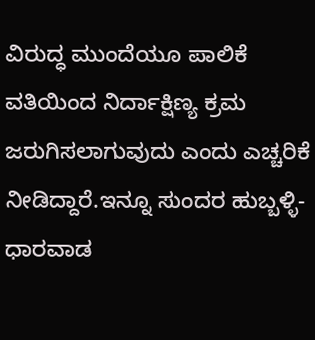ವಿರುದ್ಧ ಮುಂದೆಯೂ ಪಾಲಿಕೆ ವತಿಯಿಂದ ನಿರ್ದಾಕ್ಷಿಣ್ಯ ಕ್ರಮ ಜರುಗಿಸಲಾಗುವುದು ಎಂದು ಎಚ್ಚರಿಕೆ ನೀಡಿದ್ದಾರೆ.ಇನ್ನೂ ಸುಂದರ ಹುಬ್ಬಳ್ಳಿ-ಧಾರವಾಡ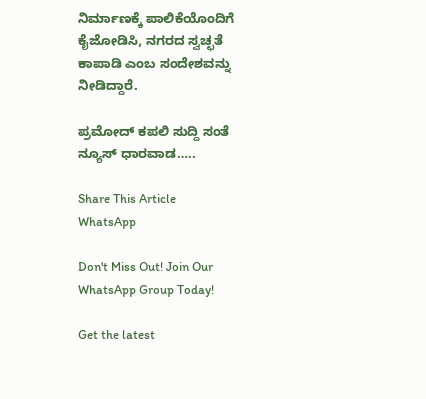ನಿರ್ಮಾಣಕ್ಕೆ ಪಾಲಿಕೆಯೊಂದಿಗೆ ಕೈಜೋಡಿಸಿ, ನಗರದ ಸ್ವಚ್ಛತೆ ಕಾಪಾಡಿ ಎಂಬ ಸಂದೇಶವನ್ನು ನೀಡಿದ್ದಾರೆ.

ಪ್ರಮೋದ್ ಕಪಲಿ ಸುದ್ದಿ ಸಂತೆ ನ್ಯೂಸ್ ಧಾರವಾಡ…..

Share This Article
WhatsApp

Don't Miss Out! Join Our WhatsApp Group Today!

Get the latest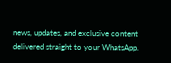news, updates, and exclusive content delivered straight to your WhatsApp.